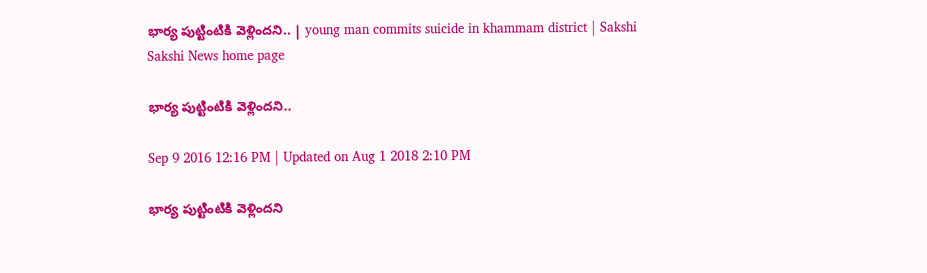భార్య పుట్టింటికి వెళ్లిందని.. | young man commits suicide in khammam district | Sakshi
Sakshi News home page

భార్య పుట్టింటికి వెళ్లిందని..

Sep 9 2016 12:16 PM | Updated on Aug 1 2018 2:10 PM

భార్య పుట్టింటికి వెళ్లిందని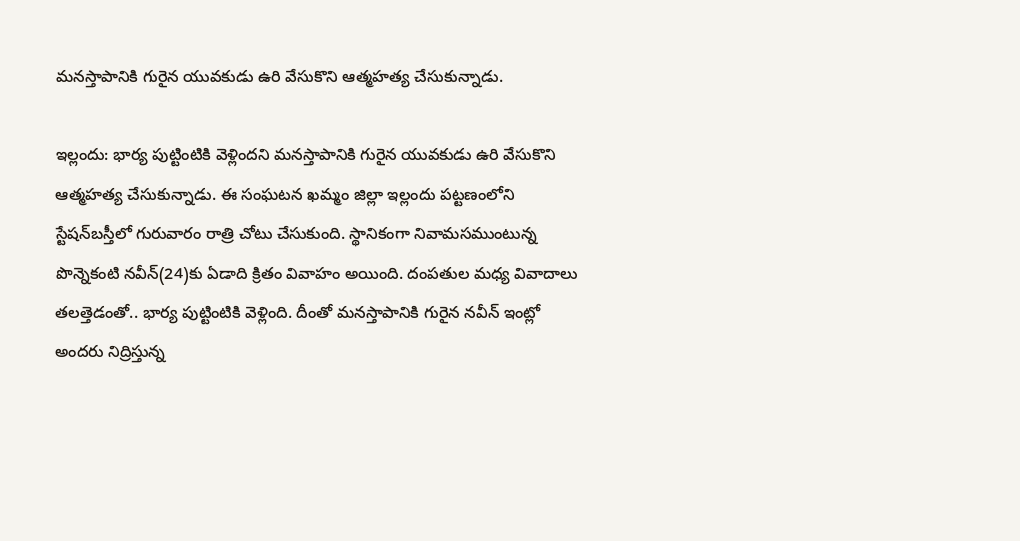మనస్తాపానికి గురైన యువకుడు ఉరి వేసుకొని ఆత్మహత్య చేసుకున్నాడు.

ఇల్లందు: భార్య పుట్టింటికి వెళ్లిందని మనస్తాపానికి గురైన యువకుడు ఉరి వేసుకొని ఆత్మహత్య చేసుకున్నాడు. ఈ సంఘటన ఖమ్మం జిల్లా ఇల్లందు పట్టణంలోని స్టేషన్‌బస్తీలో గురువారం రాత్రి చోటు చేసుకుంది. స్థానికంగా నివామసముంటున్న పొన్నెకంటి నవీన్(24)కు ఏడాది క్రితం వివాహం అయింది. దంపతుల మధ్య వివాదాలు తలత్తెడంతో.. భార్య పుట్టింటికి వెళ్లింది. దీంతో మనస్తాపానికి గురైన నవీన్ ఇంట్లో అందరు నిద్రిస్తున్న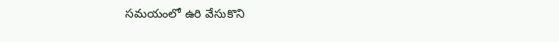సమయంలో ఉరి వేసుకొని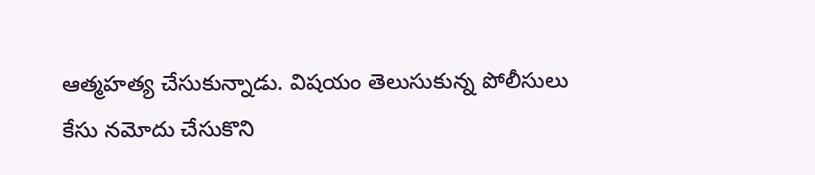ఆత్మహత్య చేసుకున్నాడు. విషయం తెలుసుకున్న పోలీసులు కేసు నమోదు చేసుకొని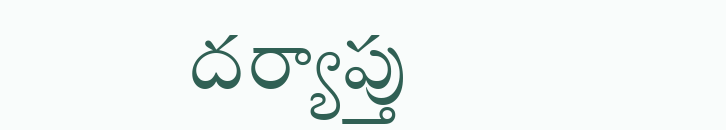దర్యాప్తు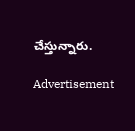చేస్తున్నారు.

Advertisement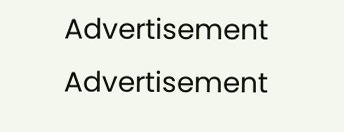Advertisement
Advertisement